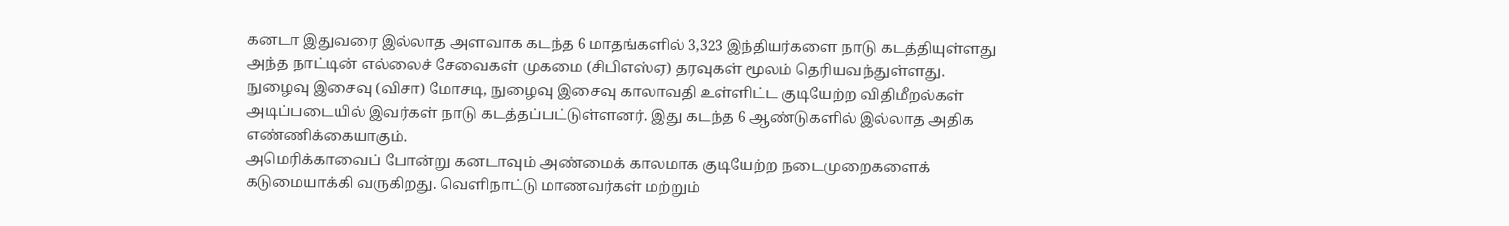கனடா இதுவரை இல்லாத அளவாக கடந்த 6 மாதங்களில் 3,323 இந்தியர்களை நாடு கடத்தியுள்ளது அந்த நாட்டின் எல்லைச் சேவைகள் முகமை (சிபிஎஸ்ஏ) தரவுகள் மூலம் தெரியவந்துள்ளது.
நுழைவு இசைவு (விசா) மோசடி, நுழைவு இசைவு காலாவதி உள்ளிட்ட குடியேற்ற விதிமீறல்கள் அடிப்படையில் இவர்கள் நாடு கடத்தப்பட்டுள்ளனர். இது கடந்த 6 ஆண்டுகளில் இல்லாத அதிக எண்ணிக்கையாகும்.
அமெரிக்காவைப் போன்று கனடாவும் அண்மைக் காலமாக குடியேற்ற நடைமுறைகளைக் கடுமையாக்கி வருகிறது. வெளிநாட்டு மாணவர்கள் மற்றும்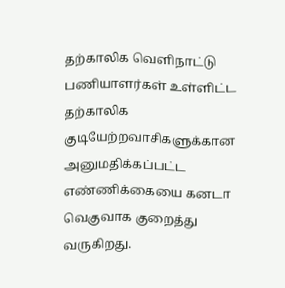தற்காலிக வெளிநாட்டு பணியாளர்கள் உள்ளிட்ட தற்காலிக குடியேற்றவாசிகளுக்கான அனுமதிக்கப்பட்ட எண்ணிக்கையை கனடா வெகுவாக குறைத்து வருகிறது.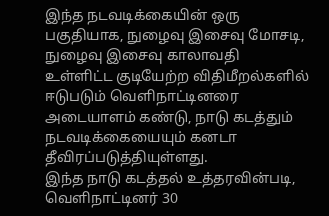இந்த நடவடிக்கையின் ஒரு பகுதியாக, நுழைவு இசைவு மோசடி, நுழைவு இசைவு காலாவதி உள்ளிட்ட குடியேற்ற விதிமீறல்களில் ஈடுபடும் வெளிநாட்டினரை அடையாளம் கண்டு, நாடு கடத்தும் நடவடிக்கையையும் கனடா தீவிரப்படுத்தியுள்ளது.
இந்த நாடு கடத்தல் உத்தரவின்படி, வெளிநாட்டினர் 30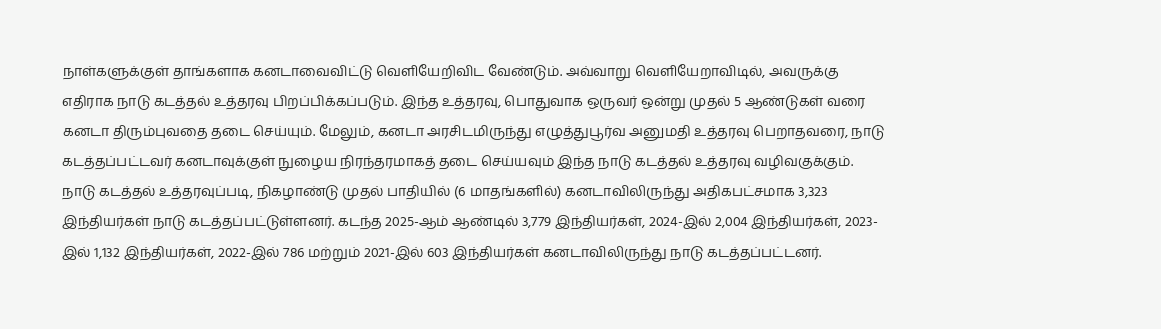நாள்களுக்குள் தாங்களாக கனடாவைவிட்டு வெளியேறிவிட வேண்டும். அவ்வாறு வெளியேறாவிடில், அவருக்கு எதிராக நாடு கடத்தல் உத்தரவு பிறப்பிக்கப்படும். இந்த உத்தரவு, பொதுவாக ஒருவர் ஒன்று முதல் 5 ஆண்டுகள் வரை கனடா திரும்புவதை தடை செய்யும். மேலும், கனடா அரசிடமிருந்து எழுத்துபூர்வ அனுமதி உத்தரவு பெறாதவரை, நாடு கடத்தப்பட்டவர் கனடாவுக்குள் நுழைய நிரந்தரமாகத் தடை செய்யவும் இந்த நாடு கடத்தல் உத்தரவு வழிவகுக்கும்.
நாடு கடத்தல் உத்தரவுப்படி, நிகழாண்டு முதல் பாதியில் (6 மாதங்களில்) கனடாவிலிருந்து அதிகபட்சமாக 3,323 இந்தியர்கள் நாடு கடத்தப்பட்டுள்ளனர். கடந்த 2025-ஆம் ஆண்டில் 3,779 இந்தியர்கள், 2024-இல் 2,004 இந்தியர்கள், 2023-இல் 1,132 இந்தியர்கள், 2022-இல் 786 மற்றும் 2021-இல் 603 இந்தியர்கள் கனடாவிலிருந்து நாடு கடத்தப்பட்டனர்.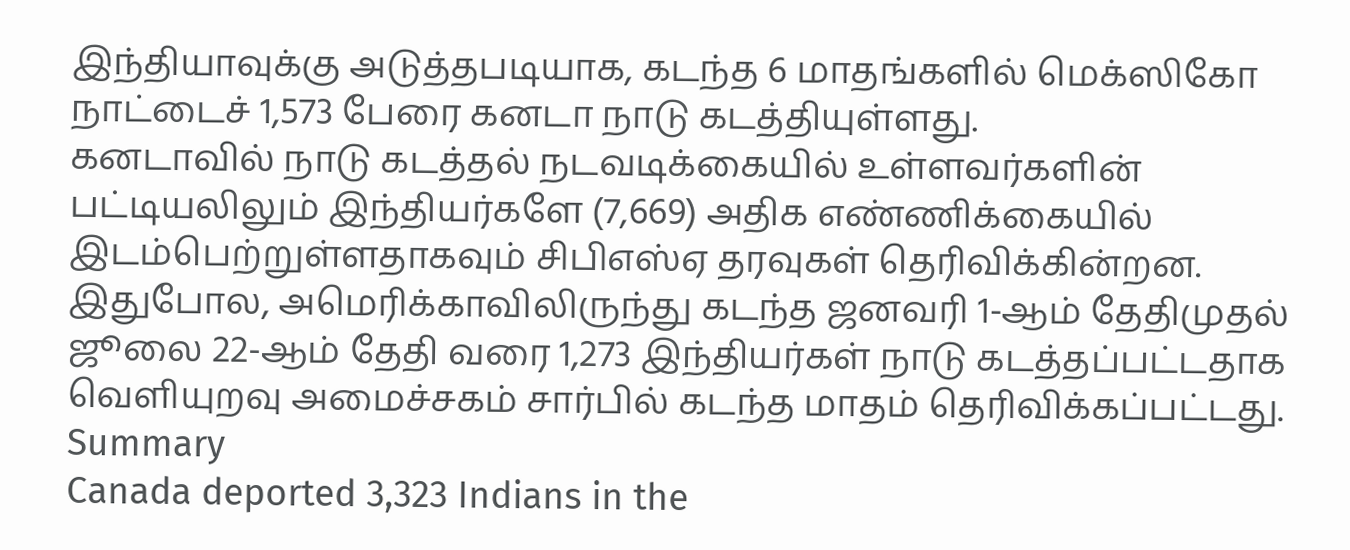இந்தியாவுக்கு அடுத்தபடியாக, கடந்த 6 மாதங்களில் மெக்ஸிகோ நாட்டைச் 1,573 பேரை கனடா நாடு கடத்தியுள்ளது.
கனடாவில் நாடு கடத்தல் நடவடிக்கையில் உள்ளவர்களின் பட்டியலிலும் இந்தியர்களே (7,669) அதிக எண்ணிக்கையில் இடம்பெற்றுள்ளதாகவும் சிபிஎஸ்ஏ தரவுகள் தெரிவிக்கின்றன.
இதுபோல, அமெரிக்காவிலிருந்து கடந்த ஜனவரி 1-ஆம் தேதிமுதல் ஜூலை 22-ஆம் தேதி வரை 1,273 இந்தியர்கள் நாடு கடத்தப்பட்டதாக வெளியுறவு அமைச்சகம் சார்பில் கடந்த மாதம் தெரிவிக்கப்பட்டது.
Summary
Canada deported 3,323 Indians in the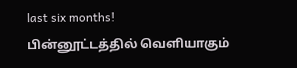last six months!
பின்னூட்டத்தில் வெளியாகும்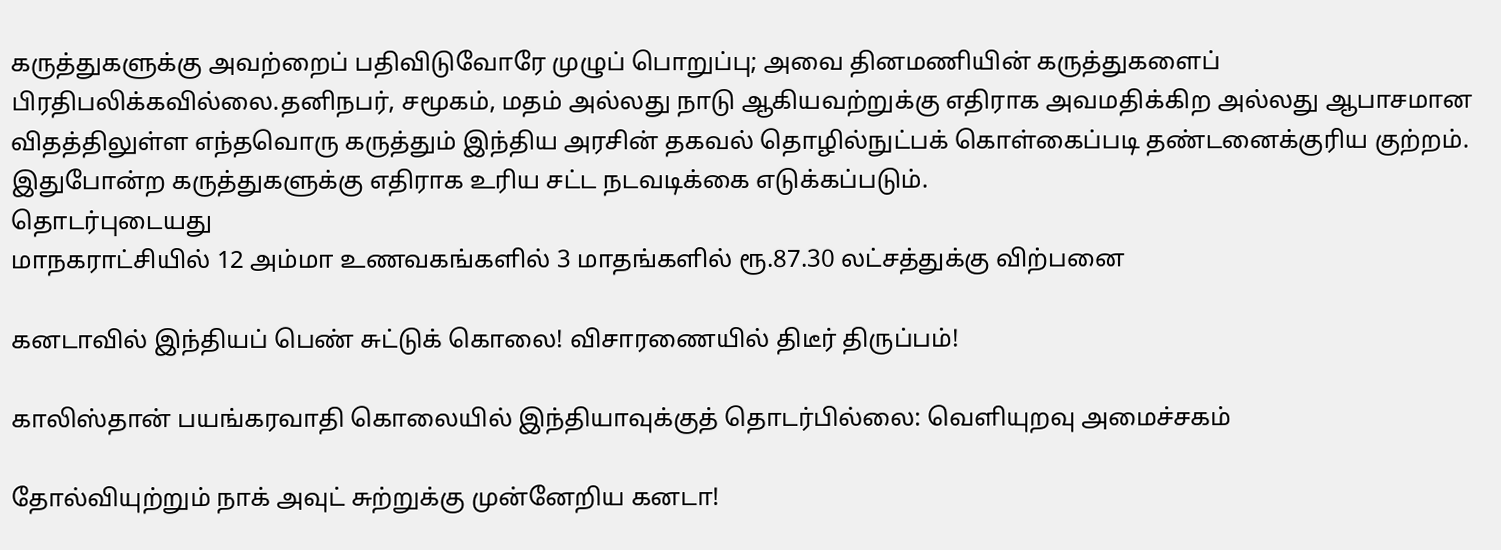கருத்துகளுக்கு அவற்றைப் பதிவிடுவோரே முழுப் பொறுப்பு; அவை தினமணியின் கருத்துகளைப் பிரதிபலிக்கவில்லை.தனிநபர், சமூகம், மதம் அல்லது நாடு ஆகியவற்றுக்கு எதிராக அவமதிக்கிற அல்லது ஆபாசமான விதத்திலுள்ள எந்தவொரு கருத்தும் இந்திய அரசின் தகவல் தொழில்நுட்பக் கொள்கைப்படி தண்டனைக்குரிய குற்றம். இதுபோன்ற கருத்துகளுக்கு எதிராக உரிய சட்ட நடவடிக்கை எடுக்கப்படும்.
தொடர்புடையது
மாநகராட்சியில் 12 அம்மா உணவகங்களில் 3 மாதங்களில் ரூ.87.30 லட்சத்துக்கு விற்பனை

கனடாவில் இந்தியப் பெண் சுட்டுக் கொலை! விசாரணையில் திடீர் திருப்பம்!

காலிஸ்தான் பயங்கரவாதி கொலையில் இந்தியாவுக்குத் தொடர்பில்லை: வெளியுறவு அமைச்சகம்

தோல்வியுற்றும் நாக் அவுட் சுற்றுக்கு முன்னேறிய கனடா!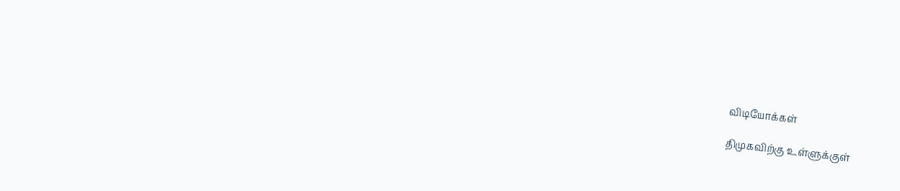விடியோக்கள்

திமுகவிற்கு உள்ளுக்குள்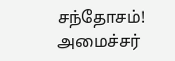சந்தோசம்! அமைச்சர்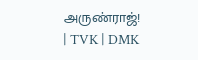அருண்ராஜ்! | TVK | DMK